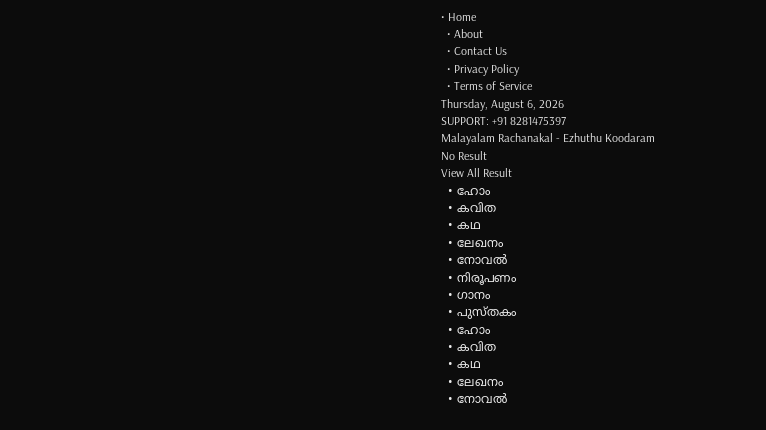• Home
  • About
  • Contact Us
  • Privacy Policy
  • Terms of Service
Thursday, August 6, 2026
SUPPORT: +91 8281475397
Malayalam Rachanakal - Ezhuthu Koodaram
No Result
View All Result
  • ഹോം
  • കവിത
  • കഥ
  • ലേഖനം
  • നോവൽ
  • നിരൂപണം
  • ഗാനം
  • പുസ്തകം
  • ഹോം
  • കവിത
  • കഥ
  • ലേഖനം
  • നോവൽ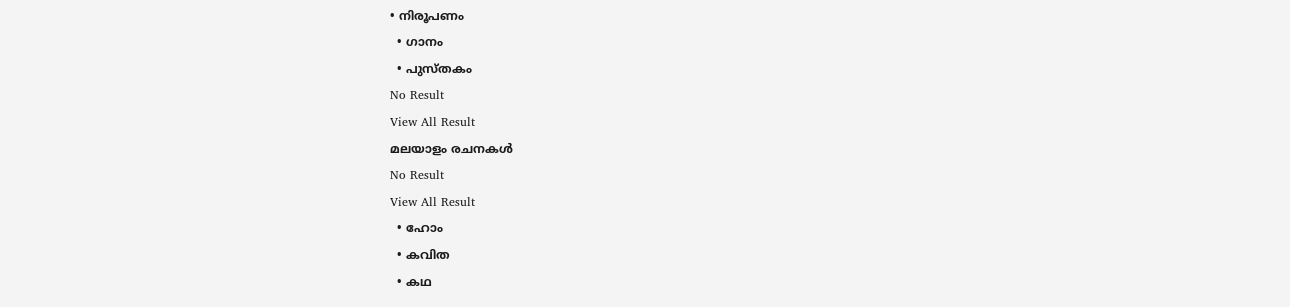• നിരൂപണം
  • ഗാനം
  • പുസ്തകം
No Result
View All Result
മലയാളം രചനകൾ
No Result
View All Result
  • ഹോം
  • കവിത
  • കഥ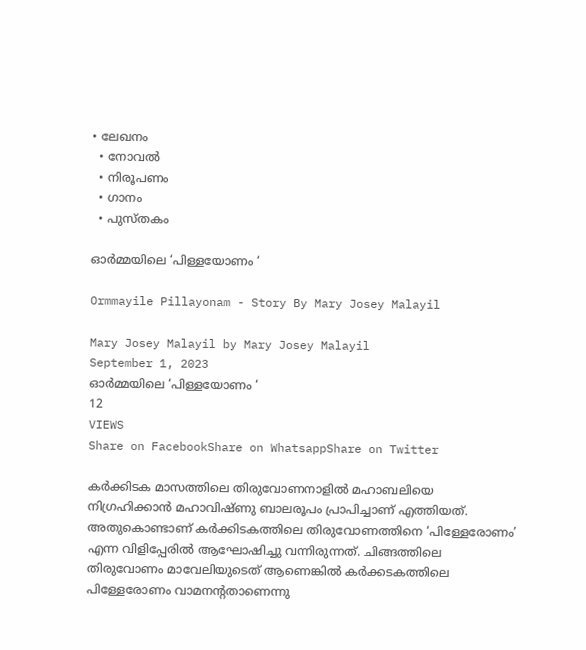• ലേഖനം
  • നോവൽ
  • നിരൂപണം
  • ഗാനം
  • പുസ്തകം

ഓർമ്മയിലെ ‘പിള്ളയോണം ‘

Ormmayile Pillayonam - Story By Mary Josey Malayil

Mary Josey Malayil by Mary Josey Malayil
September 1, 2023
ഓർമ്മയിലെ ‘പിള്ളയോണം ‘
12
VIEWS
Share on FacebookShare on WhatsappShare on Twitter

കർക്കിടക മാസത്തിലെ തിരുവോണനാളിൽ മഹാബലിയെ നിഗ്രഹിക്കാൻ മഹാവിഷ്ണു ബാലരൂപം പ്രാപിച്ചാണ് എത്തിയത്. അതുകൊണ്ടാണ് കർക്കിടകത്തിലെ തിരുവോണത്തിനെ ‘പിള്ളേരോണം’ എന്ന വിളിപ്പേരിൽ ആഘോഷിച്ചു വന്നിരുന്നത്. ചിങ്ങത്തിലെ തിരുവോണം മാവേലിയുടെത് ആണെങ്കിൽ കർക്കടകത്തിലെ പിള്ളേരോണം വാമനന്റതാണെന്നു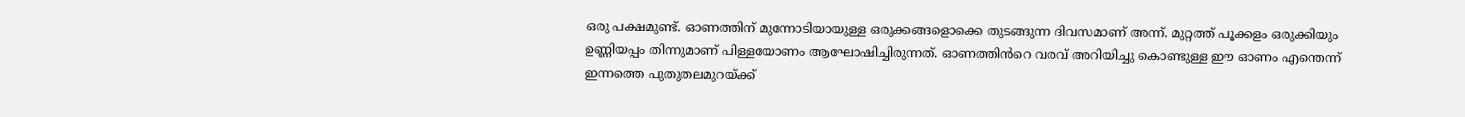ഒരു പക്ഷമുണ്ട്. ഓണത്തിന് മുന്നോടിയായുള്ള ഒരുക്കങ്ങളൊക്കെ തുടങ്ങുന്ന ദിവസമാണ് അന്ന്. മുറ്റത്ത് പൂക്കളം ഒരുക്കിയും ഉണ്ണിയപ്പം തിന്നുമാണ് പിള്ളയോണം ആഘോഷിച്ചിരുന്നത്. ഓണത്തിൻറെ വരവ് അറിയിച്ചു കൊണ്ടുള്ള ഈ ഓണം എന്തെന്ന് ഇന്നത്തെ പുതുതലമുറയ്ക്ക്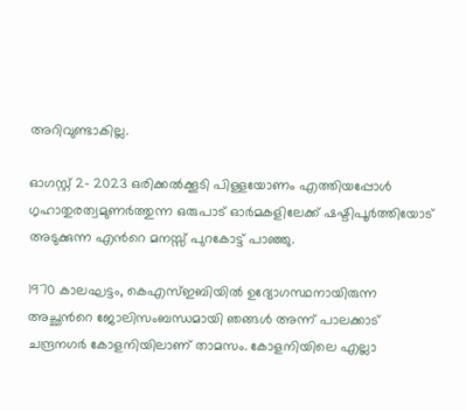അറിവുണ്ടാകില്ല.

ഓഗസ്റ്റ് 2- 2023 ഒരിക്കൽക്കൂടി പിള്ളയോണം എത്തിയപ്പോൾ ഗൃഹാതുരത്വമുണർത്തുന്ന ഒരുപാട് ഓർമകളിലേക്ക് ഷഷ്ടിപൂർത്തിയോട് അടുക്കുന്ന എൻറെ മനസ്സ് പുറകോട്ട് പാഞ്ഞു.

1970 കാലഘട്ടം, കെഎസ്ഇബിയിൽ ഉദ്യോഗസ്ഥനായിരുന്ന അച്ഛൻറെ ജോലിസംബന്ധമായി ഞങ്ങൾ അന്ന് പാലക്കാട് ചന്ദ്രനഗർ കോളനിയിലാണ് താമസം. കോളനിയിലെ എല്ലാ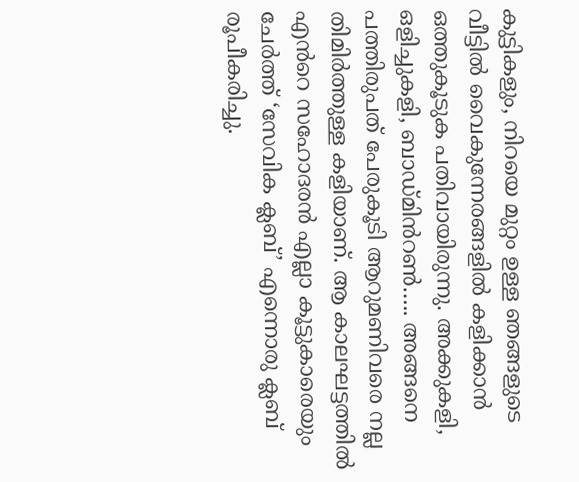കുട്ടികളും, നിറയെ മുറ്റം ഉള്ള ഞങ്ങളുടെ വീട്ടിൽ വൈകുന്നേരങ്ങളിൽ കളിക്കാൻ ഒത്തുകൂടുക പതിവായിരുന്നു. അക്കുകളി, ഒളിച്ചുകളി, ബാഡ്മിൻറൺ….. അങ്ങനെ പത്തിരുപത് പേരുകൂടി ആറുമണിവരെ നല്ല തിമിർത്തുള്ള കളിയാണ്. ആ കാലഘട്ടത്തിൽ എൻറെ സഹോദരൻ എല്ലാ കൂട്ടുകാരെയും ചേർത്ത് ‘സേവിക ക്ലബ്’ എന്നൊരു ക്ലബ് രൂപീകരിച്ചു.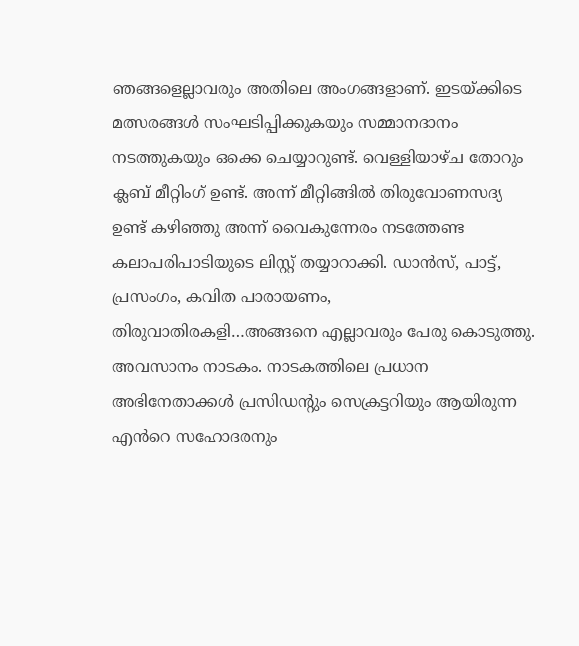ഞങ്ങളെല്ലാവരും അതിലെ അംഗങ്ങളാണ്. ഇടയ്ക്കിടെ മത്സരങ്ങൾ സംഘടിപ്പിക്കുകയും സമ്മാനദാനം നടത്തുകയും ഒക്കെ ചെയ്യാറുണ്ട്. വെള്ളിയാഴ്ച തോറും ക്ലബ് മീറ്റിംഗ് ഉണ്ട്. അന്ന് മീറ്റിങ്ങിൽ തിരുവോണസദ്യ ഉണ്ട് കഴിഞ്ഞു അന്ന് വൈകുന്നേരം നടത്തേണ്ട കലാപരിപാടിയുടെ ലിസ്റ്റ് തയ്യാറാക്കി. ഡാൻസ്, പാട്ട്, പ്രസംഗം, കവിത പാരായണം, തിരുവാതിരകളി…അങ്ങനെ എല്ലാവരും പേരു കൊടുത്തു. അവസാനം നാടകം. നാടകത്തിലെ പ്രധാന അഭിനേതാക്കൾ പ്രസിഡന്റും സെക്രട്ടറിയും ആയിരുന്ന എൻറെ സഹോദരനും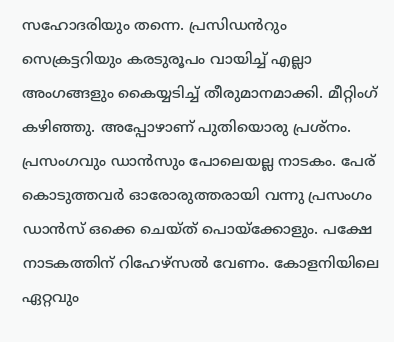സഹോദരിയും തന്നെ. പ്രസിഡൻറും സെക്രട്ടറിയും കരടുരൂപം വായിച്ച് എല്ലാ അംഗങ്ങളും കൈയ്യടിച്ച് തീരുമാനമാക്കി. മീറ്റിംഗ് കഴിഞ്ഞു. അപ്പോഴാണ് പുതിയൊരു പ്രശ്നം. പ്രസംഗവും ഡാൻസും പോലെയല്ല നാടകം. പേര് കൊടുത്തവർ ഓരോരുത്തരായി വന്നു പ്രസംഗം ഡാൻസ് ഒക്കെ ചെയ്ത് പൊയ്ക്കോളും. പക്ഷേ നാടകത്തിന് റിഹേഴ്സൽ വേണം. കോളനിയിലെ ഏറ്റവും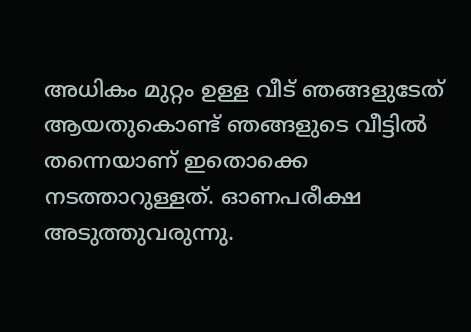അധികം മുറ്റം ഉള്ള വീട് ഞങ്ങളുടേത് ആയതുകൊണ്ട് ഞങ്ങളുടെ വീട്ടിൽ തന്നെയാണ് ഇതൊക്കെ നടത്താറുള്ളത്. ഓണപരീക്ഷ അടുത്തുവരുന്നു.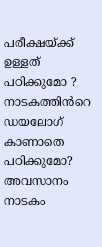പരീക്ഷയ്ക്ക് ഉള്ളത് പഠിക്കുമോ ? നാടകത്തിൻറെ ഡയലോഗ് കാണാതെ പഠിക്കുമോ? അവസാനം നാടകം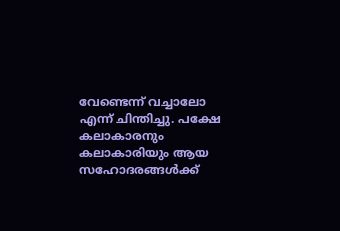വേണ്ടെന്ന് വച്ചാലോ എന്ന് ചിന്തിച്ചു. പക്ഷേ കലാകാരനും കലാകാരിയും ആയ സഹോദരങ്ങൾക്ക്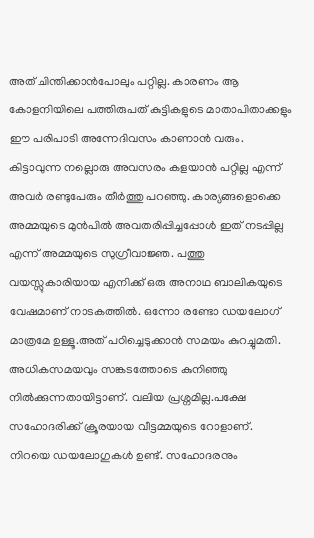അത് ചിന്തിക്കാൻപോലും പറ്റില്ല. കാരണം ആ കോളനിയിലെ പത്തിരുപത് കുട്ടികളുടെ മാതാപിതാക്കളും ഈ പരിപാടി അന്നേദിവസം കാണാൻ വരും. കിട്ടാവുന്ന നല്ലൊരു അവസരം കളയാൻ പറ്റില്ല എന്ന് അവർ രണ്ടുപേരും തീർത്തു പറഞ്ഞു. കാര്യങ്ങളൊക്കെ അമ്മയുടെ മുൻപിൽ അവതരിപ്പിച്ചപ്പോൾ ഇത് നടപ്പില്ല എന്ന് അമ്മയുടെ സുഗ്രീവാജ്ഞ. പത്തു വയസ്സുകാരിയായ എനിക്ക് ഒരു അനാഥ ബാലികയുടെ വേഷമാണ് നാടകത്തിൽ. ഒന്നോ രണ്ടോ ഡയലോഗ് മാത്രമേ ഉള്ളൂ.അത് പഠിച്ചെടുക്കാൻ സമയം കുറച്ചുമതി. അധികസമയവും സങ്കടത്തോടെ കുനിഞ്ഞു നിൽക്കുന്നതായിട്ടാണ്. വലിയ പ്രശ്നമില്ല.പക്ഷേ സഹോദരിക്ക് ക്രൂരയായ വീട്ടമ്മയുടെ റോളാണ്. നിറയെ ഡയലോഗുകൾ ഉണ്ട്. സഹോദരനും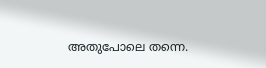അതുപോലെ തന്നെ.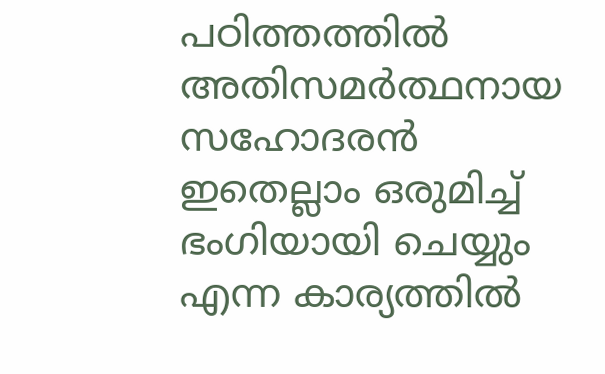പഠിത്തത്തിൽ അതിസമർത്ഥനായ സഹോദരൻ ഇതെല്ലാം ഒരുമിച്ച് ഭംഗിയായി ചെയ്യും എന്ന കാര്യത്തിൽ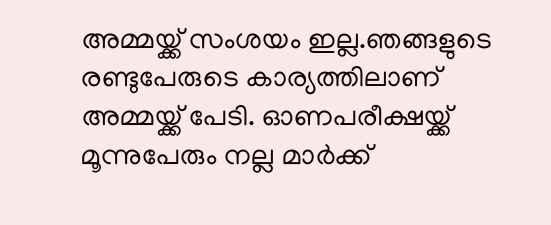അമ്മയ്ക്ക് സംശയം ഇല്ല.ഞങ്ങളുടെ രണ്ടുപേരുടെ കാര്യത്തിലാണ് അമ്മയ്ക്ക് പേടി. ഓണപരീക്ഷയ്ക്ക് മൂന്നുപേരും നല്ല മാർക്ക്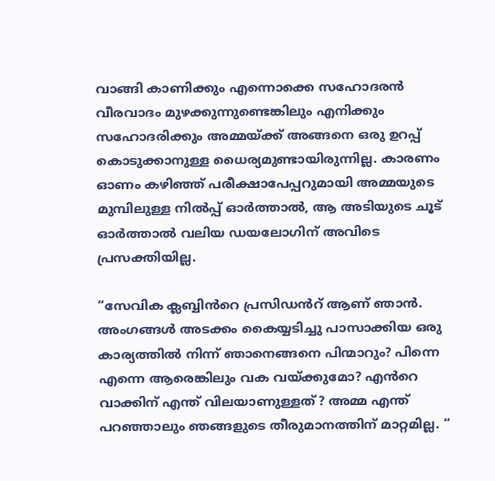വാങ്ങി കാണിക്കും എന്നൊക്കെ സഹോദരൻ വീരവാദം മുഴക്കുന്നുണ്ടെങ്കിലും എനിക്കും സഹോദരിക്കും അമ്മയ്ക്ക് അങ്ങനെ ഒരു ഉറപ്പ് കൊടുക്കാനുള്ള ധൈര്യമുണ്ടായിരുന്നില്ല. കാരണം ഓണം കഴിഞ്ഞ് പരീക്ഷാപേപ്പറുമായി അമ്മയുടെ മുമ്പിലുള്ള നിൽപ്പ് ഓർത്താൽ, ആ അടിയുടെ ചൂട് ഓർത്താൽ വലിയ ഡയലോഗിന് അവിടെ പ്രസക്തിയില്ല.

“സേവിക ക്ലബ്ബിൻറെ പ്രസിഡൻറ് ആണ് ഞാൻ. അംഗങ്ങൾ അടക്കം കൈയ്യടിച്ചു പാസാക്കിയ ഒരു കാര്യത്തിൽ നിന്ന് ഞാനെങ്ങനെ പിന്മാറും? പിന്നെ എന്നെ ആരെങ്കിലും വക വയ്ക്കുമോ? എൻറെ വാക്കിന് എന്ത് വിലയാണുള്ളത്? അമ്മ എന്ത് പറഞ്ഞാലും ഞങ്ങളുടെ തീരുമാനത്തിന് മാറ്റമില്ല. “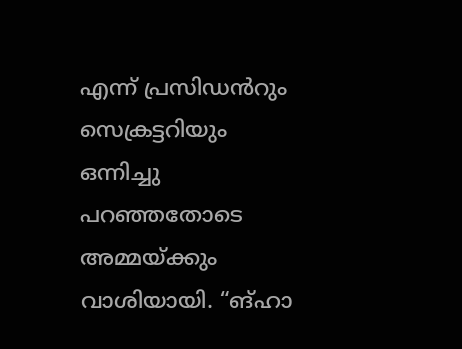എന്ന് പ്രസിഡൻറും സെക്രട്ടറിയും ഒന്നിച്ചു പറഞ്ഞതോടെ അമ്മയ്ക്കും വാശിയായി. “ങ്ഹാ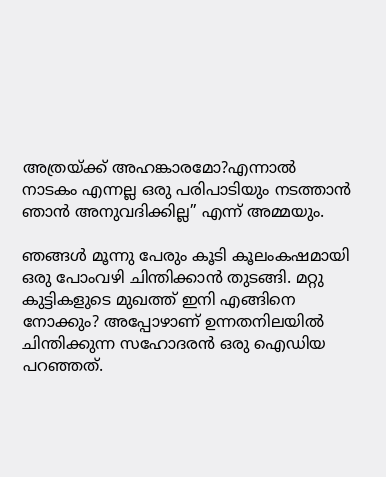അത്രയ്ക്ക് അഹങ്കാരമോ?എന്നാൽ നാടകം എന്നല്ല ഒരു പരിപാടിയും നടത്താൻ ഞാൻ അനുവദിക്കില്ല” എന്ന് അമ്മയും.

ഞങ്ങൾ മൂന്നു പേരും കൂടി കൂലംകഷമായി ഒരു പോംവഴി ചിന്തിക്കാൻ തുടങ്ങി. മറ്റു കുട്ടികളുടെ മുഖത്ത് ഇനി എങ്ങിനെ നോക്കും? അപ്പോഴാണ് ഉന്നതനിലയിൽ ചിന്തിക്കുന്ന സഹോദരൻ ഒരു ഐഡിയ പറഞ്ഞത്.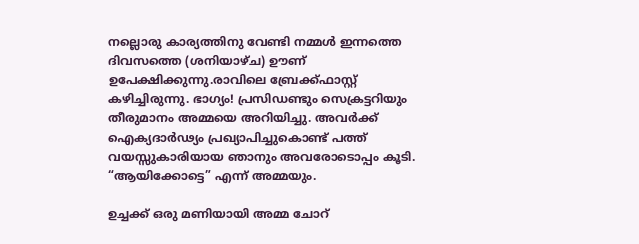നല്ലൊരു കാര്യത്തിനു വേണ്ടി നമ്മൾ ഇന്നത്തെ ദിവസത്തെ (ശനിയാഴ്ച) ഊണ് ഉപേക്ഷിക്കുന്നു.രാവിലെ ബ്രേക്ക്ഫാസ്റ്റ് കഴിച്ചിരുന്നു. ഭാഗ്യം! പ്രസിഡണ്ടും സെക്രട്ടറിയും തീരുമാനം അമ്മയെ അറിയിച്ചു. അവർക്ക് ഐക്യദാർഢ്യം പ്രഖ്യാപിച്ചുകൊണ്ട് പത്ത് വയസ്സുകാരിയായ ഞാനും അവരോടൊപ്പം കൂടി. “ആയിക്കോട്ടെ” എന്ന് അമ്മയും.

ഉച്ചക്ക് ഒരു മണിയായി അമ്മ ചോറ്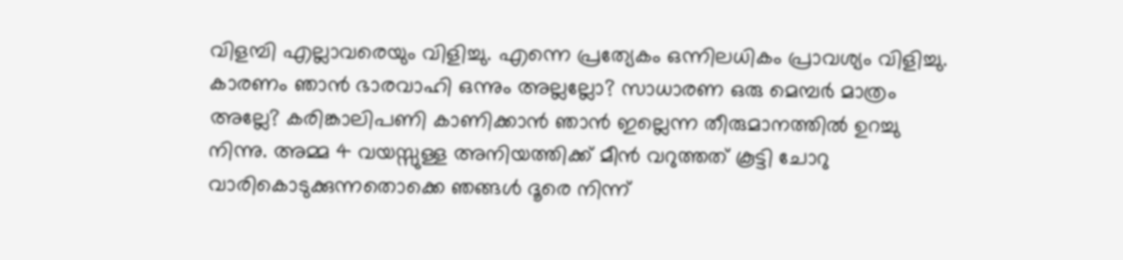വിളമ്പി എല്ലാവരെയും വിളിച്ചു. എന്നെ പ്രത്യേകം ഒന്നിലധികം പ്രാവശ്യം വിളിച്ചു. കാരണം ഞാൻ ഭാരവാഹി ഒന്നും അല്ലല്ലോ? സാധാരണ ഒരു മെമ്പർ മാത്രം അല്ലേ? കരിങ്കാലിപണി കാണിക്കാൻ ഞാൻ ഇല്ലെന്ന തീരുമാനത്തിൽ ഉറച്ചു നിന്നു. അമ്മ 4 വയസ്സുള്ള അനിയത്തിക്ക് മീൻ വറുത്തത് കൂട്ടി ചോറു വാരികൊടുക്കുന്നതൊക്കെ ഞങ്ങൾ ദൂരെ നിന്ന്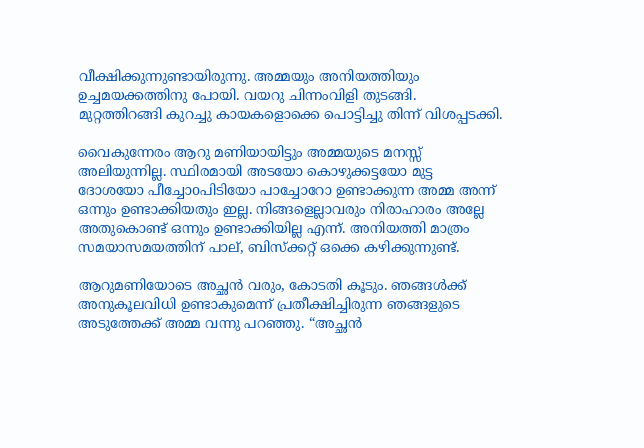വീക്ഷിക്കുന്നുണ്ടായിരുന്നു. അമ്മയും അനിയത്തിയും ഉച്ചമയക്കത്തിനു പോയി. വയറു ചിന്നംവിളി തുടങ്ങി. മുറ്റത്തിറങ്ങി കുറച്ചു കായകളൊക്കെ പൊട്ടിച്ചു തിന്ന് വിശപ്പടക്കി.

വൈകുന്നേരം ആറു മണിയായിട്ടും അമ്മയുടെ മനസ്സ് അലിയുന്നില്ല. സ്ഥിരമായി അടയോ കൊഴുക്കട്ടയോ മുട്ട ദോശയോ പീച്ചോoപിടിയോ പാച്ചോറോ ഉണ്ടാക്കുന്ന അമ്മ അന്ന് ഒന്നും ഉണ്ടാക്കിയതും ഇല്ല. നിങ്ങളെല്ലാവരും നിരാഹാരം അല്ലേ അതുകൊണ്ട് ഒന്നും ഉണ്ടാക്കിയില്ല എന്ന്. അനിയത്തി മാത്രം സമയാസമയത്തിന് പാല്, ബിസ്ക്കറ്റ് ഒക്കെ കഴിക്കുന്നുണ്ട്.

ആറുമണിയോടെ അച്ഛൻ വരും, കോടതി കൂടും. ഞങ്ങൾക്ക് അനുകൂലവിധി ഉണ്ടാകുമെന്ന് പ്രതീക്ഷിച്ചിരുന്ന ഞങ്ങളുടെ അടുത്തേക്ക് അമ്മ വന്നു പറഞ്ഞു. “അച്ഛൻ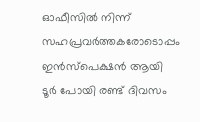ഓഫീസിൽ നിന്ന് സഹപ്രവർത്തകരോടൊപ്പം ഇൻസ്പെക്ഷൻ ആയി ടൂർ പോയി രണ്ട് ദിവസം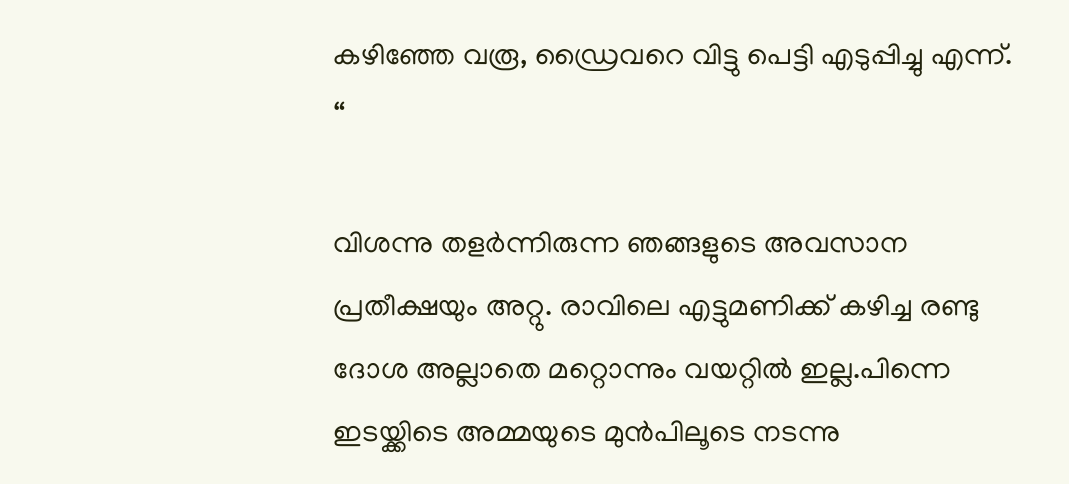കഴിഞ്ഞേ വരൂ, ഡ്രൈവറെ വിട്ടു പെട്ടി എടുപ്പിച്ചു എന്ന്. “

വിശന്നു തളർന്നിരുന്ന ഞങ്ങളുടെ അവസാന പ്രതീക്ഷയും അറ്റു. രാവിലെ എട്ടുമണിക്ക് കഴിച്ച രണ്ടു ദോശ അല്ലാതെ മറ്റൊന്നും വയറ്റിൽ ഇല്ല.പിന്നെ ഇടയ്ക്കിടെ അമ്മയുടെ മുൻപിലൂടെ നടന്നു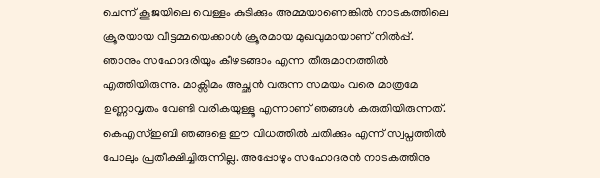ചെന്ന് കൂജയിലെ വെള്ളം കുടിക്കും അമ്മയാണെങ്കിൽ നാടകത്തിലെ ക്രൂരയായ വീട്ടമ്മയെക്കാൾ ക്രൂരമായ മുഖവുമായാണ് നിൽപ്പ്. ഞാനും സഹോദരിയും കീഴടങ്ങാം എന്ന തീരുമാനത്തിൽ എത്തിയിരുന്നു. മാക്സിമം അച്ഛൻ വരുന്ന സമയം വരെ മാത്രമേ ഉണ്ണാവൃതം വേണ്ടി വരികയുള്ളൂ എന്നാണ് ഞങ്ങൾ കരുതിയിരുന്നത്. കെഎസ്ഇബി ഞങ്ങളെ ഈ വിധത്തിൽ ചതിക്കും എന്ന് സ്വപ്നത്തിൽ പോലും പ്രതീക്ഷിച്ചിരുന്നില്ല. അപ്പോഴും സഹോദരൻ നാടകത്തിനു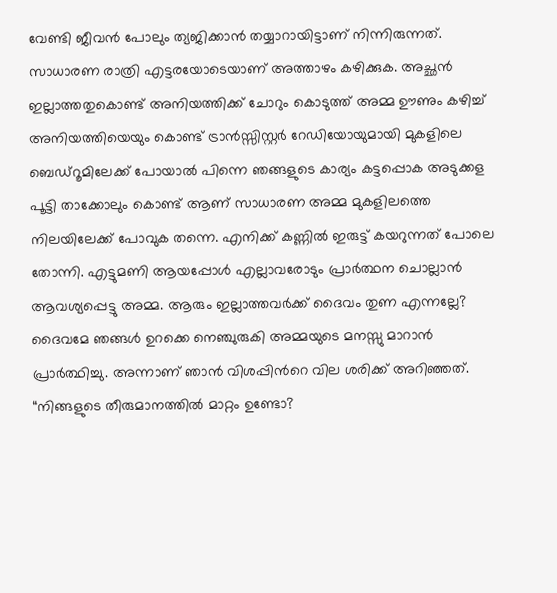വേണ്ടി ജീവൻ പോലും ത്യജിക്കാൻ തയ്യാറായിട്ടാണ് നിന്നിരുന്നത്. സാധാരണ രാത്രി എട്ടരയോടെയാണ് അത്താഴം കഴിക്കുക. അച്ഛൻ ഇല്ലാത്തതുകൊണ്ട് അനിയത്തിക്ക് ചോറും കൊടുത്ത് അമ്മ ഊണും കഴിച്ച് അനിയത്തിയെയും കൊണ്ട് ട്രാൻസ്സിസ്റ്റർ റേഡിയോയുമായി മുകളിലെ ബെഡ്റൂമിലേക്ക് പോയാൽ പിന്നെ ഞങ്ങളുടെ കാര്യം കട്ടപ്പൊക അടുക്കള പൂട്ടി താക്കോലും കൊണ്ട് ആണ് സാധാരണ അമ്മ മുകളിലത്തെ നിലയിലേക്ക് പോവുക തന്നെ. എനിക്ക് കണ്ണിൽ ഇരുട്ട് കയറുന്നത് പോലെ തോന്നി. എട്ടുമണി ആയപ്പോൾ എല്ലാവരോടും പ്രാർത്ഥന ചൊല്ലാൻ ആവശ്യപ്പെട്ടു അമ്മ. ആരും ഇല്ലാത്തവർക്ക് ദൈവം തുണ എന്നല്ലേ? ദൈവമേ ഞങ്ങൾ ഉറക്കെ നെഞ്ചുരുകി അമ്മയുടെ മനസ്സു മാറാൻ പ്രാർത്ഥിച്ചു. അന്നാണ് ഞാൻ വിശപ്പിൻറെ വില ശരിക്ക് അറിഞ്ഞത്. “നിങ്ങളുടെ തീരുമാനത്തിൽ മാറ്റം ഉണ്ടോ?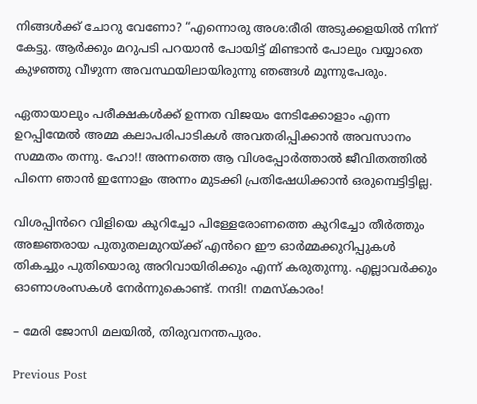നിങ്ങൾക്ക് ചോറു വേണോ? “എന്നൊരു അശ:രീരി അടുക്കളയിൽ നിന്ന് കേട്ടു. ആർക്കും മറുപടി പറയാൻ പോയിട്ട് മിണ്ടാൻ പോലും വയ്യാതെ കുഴഞ്ഞു വീഴുന്ന അവസ്ഥയിലായിരുന്നു ഞങ്ങൾ മൂന്നുപേരും.

ഏതായാലും പരീക്ഷകൾക്ക് ഉന്നത വിജയം നേടിക്കോളാം എന്ന ഉറപ്പിന്മേൽ അമ്മ കലാപരിപാടികൾ അവതരിപ്പിക്കാൻ അവസാനം സമ്മതം തന്നു. ഹോ!! അന്നത്തെ ആ വിശപ്പോർത്താൽ ജീവിതത്തിൽ പിന്നെ ഞാൻ ഇന്നോളം അന്നം മുടക്കി പ്രതിഷേധിക്കാൻ ഒരുമ്പെട്ടിട്ടില്ല.

വിശപ്പിൻറെ വിളിയെ കുറിച്ചോ പിള്ളേരോണത്തെ കുറിച്ചോ തീർത്തും അജ്ഞരായ പുതുതലമുറയ്ക്ക് എൻറെ ഈ ഓർമ്മക്കുറിപ്പുകൾ തികച്ചും പുതിയൊരു അറിവായിരിക്കും എന്ന് കരുതുന്നു. എല്ലാവർക്കും ഓണാശംസകൾ നേർന്നുകൊണ്ട്. നന്ദി! നമസ്കാരം!

– മേരി ജോസി മലയിൽ, തിരുവനന്തപുരം.

Previous Post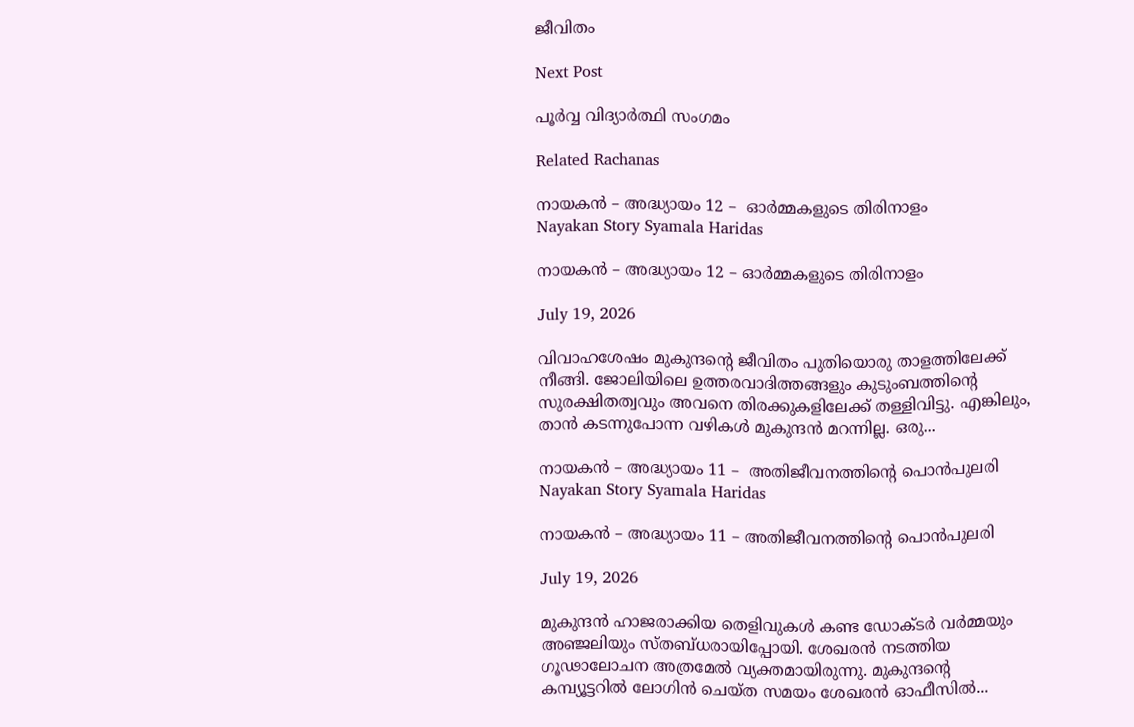ജീവിതം

Next Post

പൂർവ്വ വിദ്യാർത്ഥി സംഗമം

Related Rachanas

നായകൻ – അദ്ധ്യായം 12 –  ഓർമ്മകളുടെ തിരിനാളം
Nayakan Story Syamala Haridas

നായകൻ – അദ്ധ്യായം 12 – ഓർമ്മകളുടെ തിരിനാളം

July 19, 2026

വിവാഹശേഷം മുകുന്ദൻ്റെ ജീവിതം പുതിയൊരു താളത്തിലേക്ക് നീങ്ങി. ജോലിയിലെ ഉത്തരവാദിത്തങ്ങളും കുടുംബത്തിൻ്റെ സുരക്ഷിതത്വവും അവനെ തിരക്കുകളിലേക്ക് തള്ളിവിട്ടു. എങ്കിലും, താൻ കടന്നുപോന്ന വഴികൾ മുകുന്ദൻ മറന്നില്ല. ഒരു...

നായകൻ – അദ്ധ്യായം 11 –  അതിജീവനത്തിൻ്റെ പൊൻപുലരി
Nayakan Story Syamala Haridas

നായകൻ – അദ്ധ്യായം 11 – അതിജീവനത്തിൻ്റെ പൊൻപുലരി

July 19, 2026

മുകുന്ദൻ ഹാജരാക്കിയ തെളിവുകൾ കണ്ട ഡോക്ടർ വർമ്മയും അഞ്ജലിയും സ്തബ്ധരായിപ്പോയി. ശേഖരൻ നടത്തിയ ഗൂഢാലോചന അത്രമേൽ വ്യക്തമായിരുന്നു. മുകുന്ദൻ്റെ കമ്പ്യൂട്ടറിൽ ലോഗിൻ ചെയ്ത സമയം ശേഖരൻ ഓഫീസിൽ...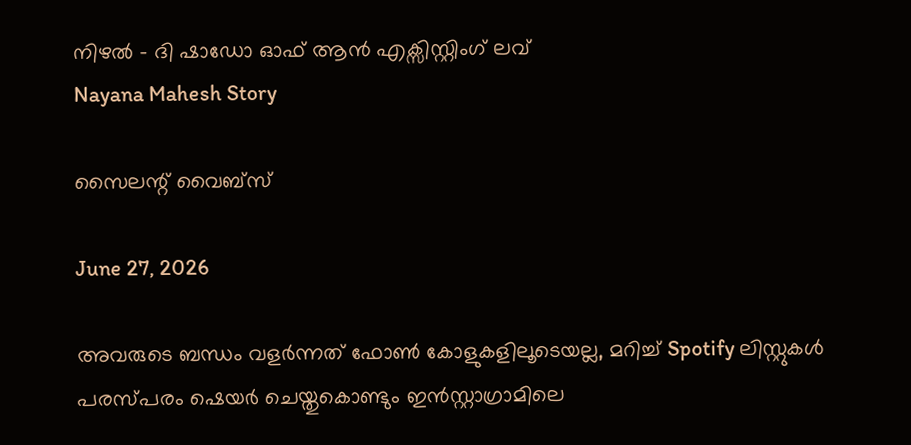നിഴൽ – ദി ഷാഡോ ഓഫ് ആൻ എക്സിസ്റ്റിംഗ് ലവ്
Nayana Mahesh Story

സൈലന്റ് വൈബ്സ്

June 27, 2026

അവരുടെ ബന്ധം വളർന്നത് ഫോൺ കോളുകളിലൂടെയല്ല, മറിച്ച് Spotify ലിസ്റ്റുകൾ പരസ്പരം ഷെയർ ചെയ്തുകൊണ്ടും ഇൻസ്റ്റാഗ്രാമിലെ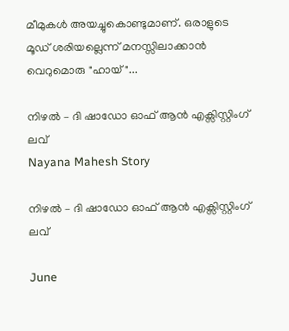മീമുകൾ അയച്ചുകൊണ്ടുമാണ്. ഒരാളുടെ മൂഡ് ശരിയല്ലെന്ന് മനസ്സിലാക്കാൻ വെറുമൊരു "ഹായ്"...

നിഴൽ – ദി ഷാഡോ ഓഫ് ആൻ എക്സിസ്റ്റിംഗ് ലവ്
Nayana Mahesh Story

നിഴൽ – ദി ഷാഡോ ഓഫ് ആൻ എക്സിസ്റ്റിംഗ് ലവ്

June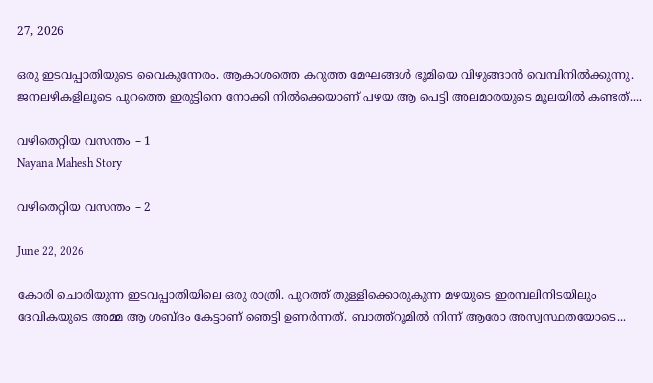27, 2026

ഒരു ഇടവപ്പാതിയുടെ വൈകുന്നേരം. ആകാശത്തെ കറുത്ത മേഘങ്ങൾ ഭൂമിയെ വിഴുങ്ങാൻ വെമ്പിനിൽക്കുന്നു. ജനലഴികളിലൂടെ പുറത്തെ ഇരുട്ടിനെ നോക്കി നിൽക്കെയാണ് പഴയ ആ പെട്ടി അലമാരയുടെ മൂലയിൽ കണ്ടത്....

വഴിതെറ്റിയ വസന്തം – 1
Nayana Mahesh Story

വഴിതെറ്റിയ വസന്തം – 2

June 22, 2026

കോരി ചൊരിയുന്ന ഇടവപ്പാതിയിലെ ഒരു രാത്രി. പുറത്ത് തുള്ളിക്കൊരുകുന്ന മഴയുടെ ഇരമ്പലിനിടയിലും ദേവികയുടെ അമ്മ ആ ശബ്ദം കേട്ടാണ് ഞെട്ടി ഉണർന്നത്. ബാത്ത്റൂമിൽ നിന്ന് ആരോ അസ്വസ്ഥതയോടെ...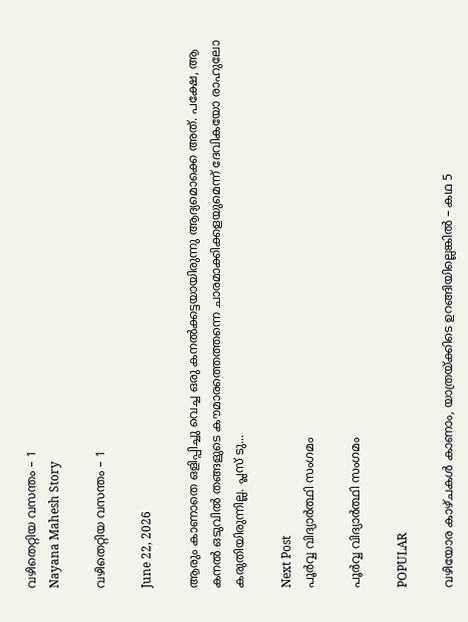വഴിതെറ്റിയ വസന്തം – 1
Nayana Mahesh Story

വഴിതെറ്റിയ വസന്തം – 1

June 22, 2026

ആരും കാണാതെ ഒളിപ്പിച്ചു വെച്ച ഒരു കനൽക്കട്ടയായിരുന്നു ആദ്യമൊക്കെ അത്. പക്ഷേ, ആ കനൽ ഒടുവിൽ തങ്ങളുടെ കൗമാരത്തെത്തന്നെ ചാരമാക്കിക്കളയുമെന്ന് ദേവികയോ രാഹുലോ കരുതിയിരുന്നില്ല. പ്ലസ് ടു...

Next Post
പൂർവ്വ വിദ്യാർത്ഥി സംഗമം

പൂർവ്വ വിദ്യാർത്ഥി സംഗമം

POPULAR

വഴിയോര കാഴ്ചകൾ കാണാം, യാത്രയ്ക്കിടെ ഉറങ്ങിയില്ലെങ്കിൽ – കഥ 5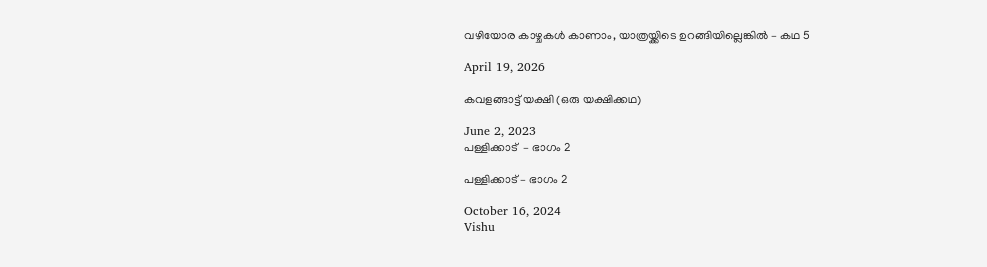വഴിയോര കാഴ്ചകൾ കാണാം, യാത്രയ്ക്കിടെ ഉറങ്ങിയില്ലെങ്കിൽ – കഥ 5

April 19, 2026

കവളങ്ങാട്ട് യക്ഷി (ഒരു യക്ഷിക്കഥ)

June 2, 2023
പള്ളിക്കാട്  – ഭാഗം 2

പള്ളിക്കാട് – ഭാഗം 2

October 16, 2024
Vishu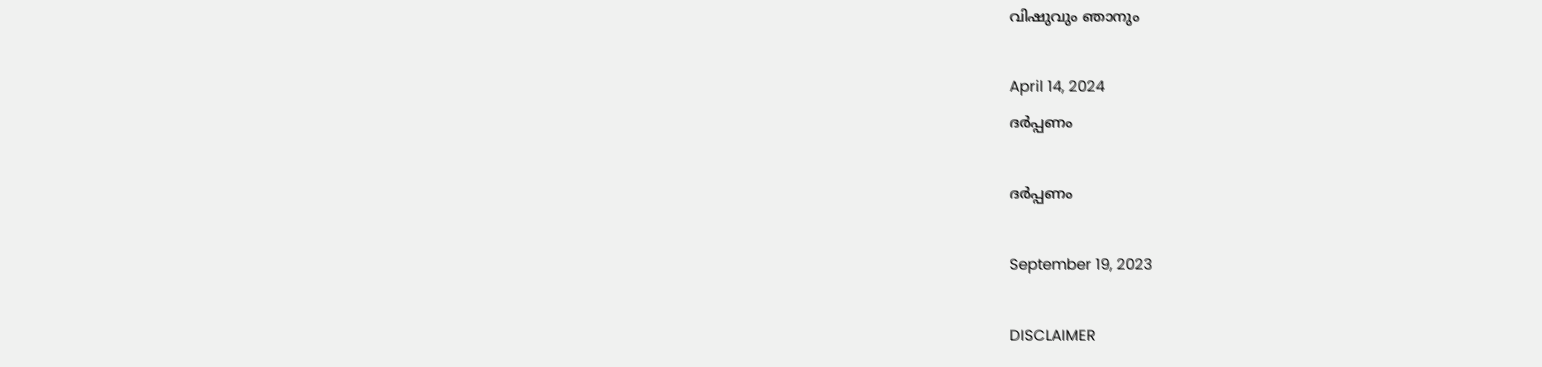വിഷുവും ഞാനും

April 14, 2024
ദർപ്പണം

ദർപ്പണം

September 19, 2023

DISCLAIMER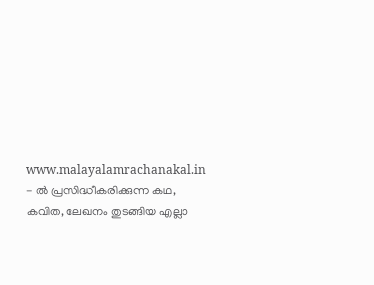www.malayalamrachanakal.in - ല്‍ പ്രസിദ്ധീകരിക്കുന്ന കഥ, കവിത, ലേഖനം തുടങ്ങിയ എല്ലാ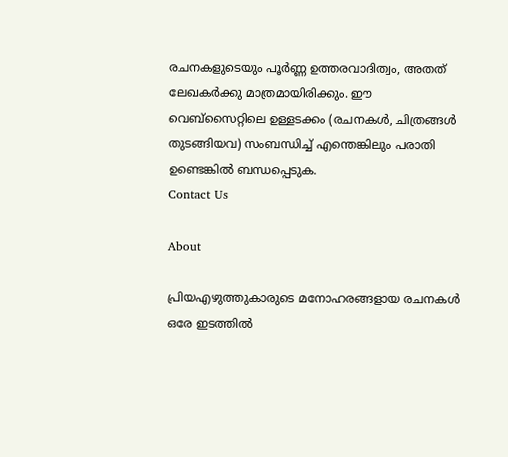രചനകളുടെയും പൂർണ്ണ ഉത്തരവാദിത്വം, അതത് ലേഖകര്‍ക്കു മാത്രമായിരിക്കും. ഈ വെബ്‌സൈറ്റിലെ ഉള്ളടക്കം (രചനകൾ, ചിത്രങ്ങൾ തുടങ്ങിയവ) സംബന്ധിച്ച് എന്തെങ്കിലും പരാതി ഉണ്ടെങ്കിൽ ബന്ധപ്പെടുക.
Contact Us

About

പ്രിയഎഴുത്തുകാരുടെ മനോഹരങ്ങളായ രചനകൾ ഒരേ ഇടത്തിൽ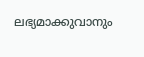ലഭ്യമാക്കുവാനും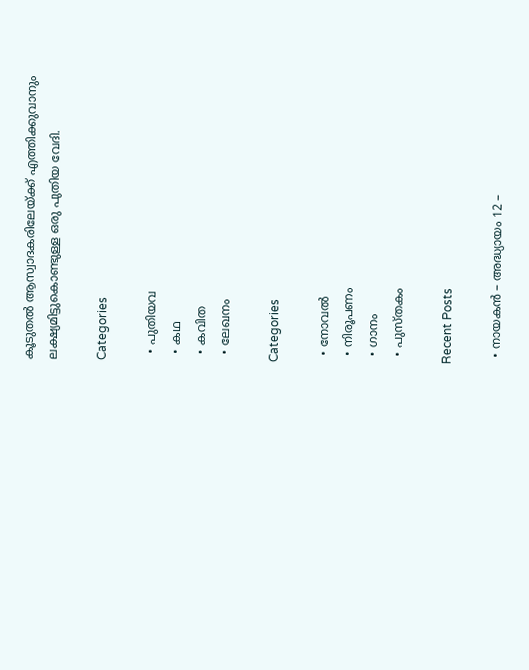കൂടുതൽ ആസ്വാദകരിലേയ്ക്ക് എത്തിക്കുവാനും ലക്ഷ്യമിട്ടുകൊണ്ടുള്ള ഒരു പുതിയ വേദി.

Categories

  • പുതിയവ
  • കഥ
  • കവിത
  • ലേഖനം

Categories

  • നോവൽ
  • നിരൂപണം
  • ഗാനം
  • പുസ്തകം

Recent Posts

  • നായകൻ – അദ്ധ്യായം 12 –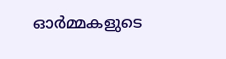ഓർമ്മകളുടെ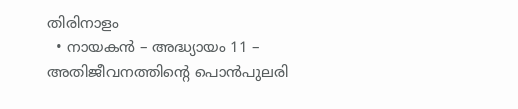തിരിനാളം
  • നായകൻ – അദ്ധ്യായം 11 – അതിജീവനത്തിൻ്റെ പൊൻപുലരി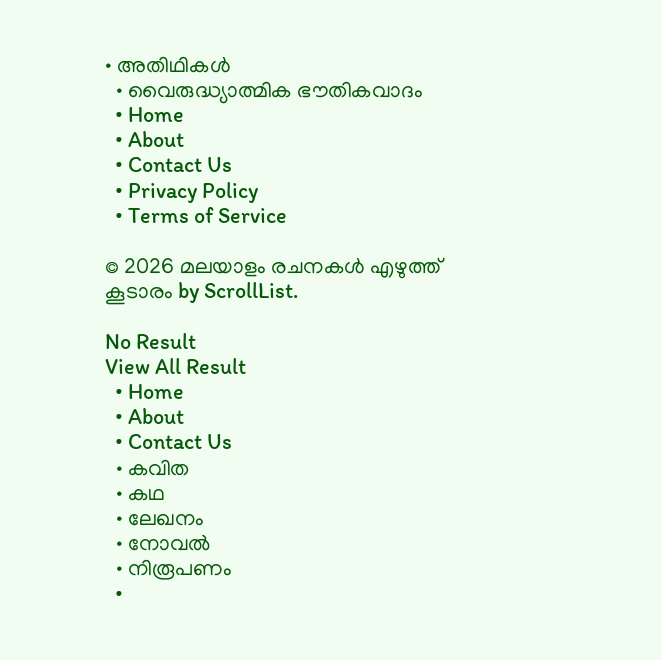• അതിഥികൾ
  • വൈരുദ്ധ്യാത്മിക ഭൗതികവാദം
  • Home
  • About
  • Contact Us
  • Privacy Policy
  • Terms of Service

© 2026 മലയാളം രചനകൾ എഴുത്ത് കൂടാരം by ScrollList.

No Result
View All Result
  • Home
  • About
  • Contact Us
  • കവിത
  • കഥ
  • ലേഖനം
  • നോവൽ
  • നിരൂപണം
  •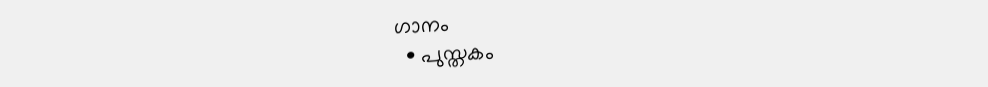ഗാനം
  • പുസ്തകം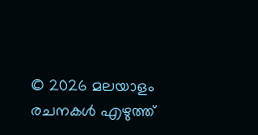© 2026 മലയാളം രചനകൾ എഴുത്ത്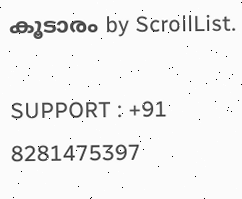കൂടാരം by ScrollList.

SUPPORT : +91 8281475397